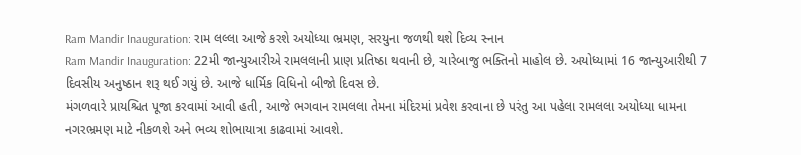Ram Mandir Inauguration: રામ લલ્લા આજે કરશે અયોધ્યા ભ્રમણ, સરયુના જળથી થશે દિવ્ય સ્નાન
Ram Mandir Inauguration: 22મી જાન્યુઆરીએ રામલલાની પ્રાણ પ્રતિષ્ઠા થવાની છે, ચારેબાજુ ભક્તિનો માહોલ છે. અયોધ્યામાં 16 જાન્યુઆરીથી 7 દિવસીય અનુષ્ઠાન શરૂ થઈ ગયું છે. આજે ધાર્મિક વિધિનો બીજો દિવસ છે.
મંગળવારે પ્રાયશ્ચિત પૂજા કરવામાં આવી હતી, આજે ભગવાન રામલલા તેમના મંદિરમાં પ્રવેશ કરવાના છે પરંતુ આ પહેલા રામલલા અયોધ્યા ધામના નગરભ્રમણ માટે નીકળશે અને ભવ્ય શોભાયાત્રા કાઢવામાં આવશે.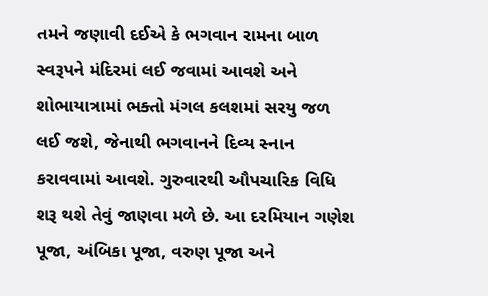તમને જણાવી દઈએ કે ભગવાન રામના બાળ સ્વરૂપને મંદિરમાં લઈ જવામાં આવશે અને શોભાયાત્રામાં ભક્તો મંગલ કલશમાં સરયુ જળ લઈ જશે, જેનાથી ભગવાનને દિવ્ય સ્નાન કરાવવામાં આવશે. ગુરુવારથી ઔપચારિક વિધિ શરૂ થશે તેવું જાણવા મળે છે. આ દરમિયાન ગણેશ પૂજા, અંબિકા પૂજા, વરુણ પૂજા અને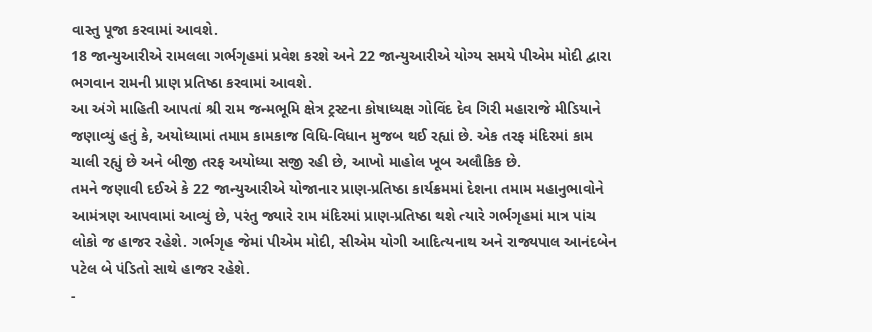વાસ્તુ પૂજા કરવામાં આવશે.
18 જાન્યુઆરીએ રામલલા ગર્ભગૃહમાં પ્રવેશ કરશે અને 22 જાન્યુઆરીએ યોગ્ય સમયે પીએમ મોદી દ્વારા ભગવાન રામની પ્રાણ પ્રતિષ્ઠા કરવામાં આવશે.
આ અંગે માહિતી આપતાં શ્રી રામ જન્મભૂમિ ક્ષેત્ર ટ્રસ્ટના કોષાધ્યક્ષ ગોવિંદ દેવ ગિરી મહારાજે મીડિયાને જણાવ્યું હતું કે, અયોધ્યામાં તમામ કામકાજ વિધિ-વિધાન મુજબ થઈ રહ્યાં છે. એક તરફ મંદિરમાં કામ ચાલી રહ્યું છે અને બીજી તરફ અયોધ્યા સજી રહી છે, આખો માહોલ ખૂબ અલૌકિક છે.
તમને જણાવી દઈએ કે 22 જાન્યુઆરીએ યોજાનાર પ્રાણ-પ્રતિષ્ઠા કાર્યક્રમમાં દેશના તમામ મહાનુભાવોને આમંત્રણ આપવામાં આવ્યું છે, પરંતુ જ્યારે રામ મંદિરમાં પ્રાણ-પ્રતિષ્ઠા થશે ત્યારે ગર્ભગૃહમાં માત્ર પાંચ લોકો જ હાજર રહેશે. ગર્ભગૃહ જેમાં પીએમ મોદી, સીએમ યોગી આદિત્યનાથ અને રાજ્યપાલ આનંદબેન પટેલ બે પંડિતો સાથે હાજર રહેશે.
-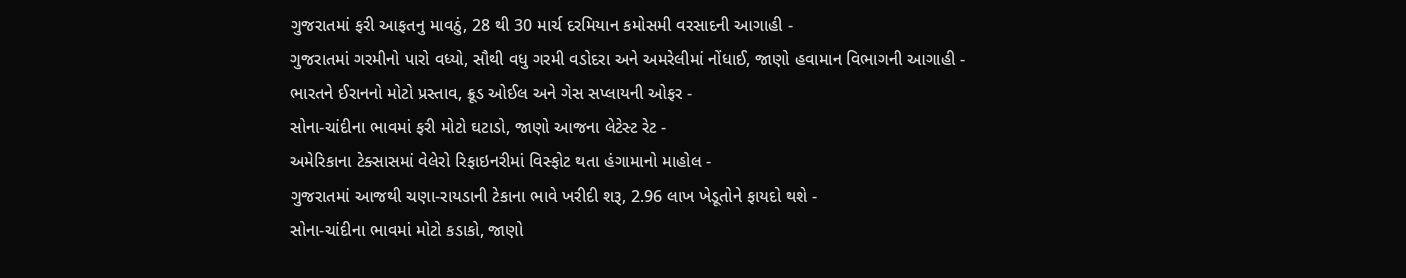ગુજરાતમાં ફરી આફતનુ માવઠું, 28 થી 30 માર્ચ દરમિયાન કમોસમી વરસાદની આગાહી -
ગુજરાતમાં ગરમીનો પારો વધ્યો, સૌથી વધુ ગરમી વડોદરા અને અમરેલીમાં નોંધાઈ, જાણો હવામાન વિભાગની આગાહી -
ભારતને ઈરાનનો મોટો પ્રસ્તાવ, ક્રૂડ ઓઈલ અને ગેસ સપ્લાયની ઓફર -
સોના-ચાંદીના ભાવમાં ફરી મોટો ઘટાડો, જાણો આજના લેટેસ્ટ રેટ -
અમેરિકાના ટેક્સાસમાં વેલેરો રિફાઇનરીમાં વિસ્ફોટ થતા હંગામાનો માહોલ -
ગુજરાતમાં આજથી ચણા-રાયડાની ટેકાના ભાવે ખરીદી શરૂ, 2.96 લાખ ખેડૂતોને ફાયદો થશે -
સોના-ચાંદીના ભાવમાં મોટો કડાકો, જાણો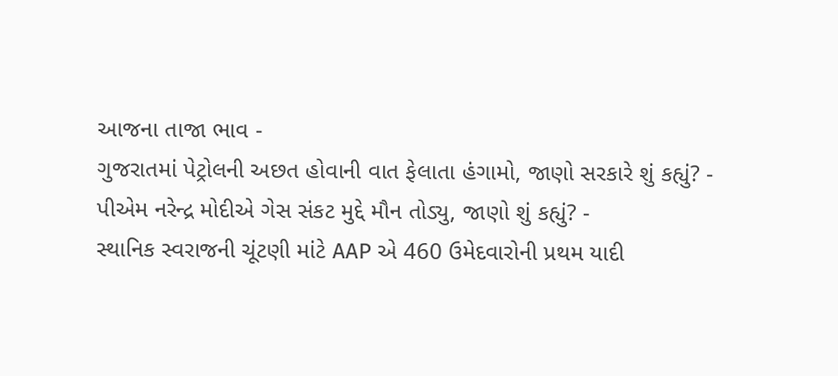આજના તાજા ભાવ -
ગુજરાતમાં પેટ્રોલની અછત હોવાની વાત ફેલાતા હંગામો, જાણો સરકારે શું કહ્યું? -
પીએમ નરેન્દ્ર મોદીએ ગેસ સંકટ મુદ્દે મૌન તોડ્યુ, જાણો શું કહ્યું? -
સ્થાનિક સ્વરાજની ચૂંટણી માંટે AAP એ 460 ઉમેદવારોની પ્રથમ યાદી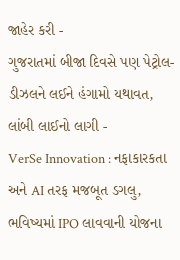જાહેર કરી -
ગુજરાતમાં બીજા દિવસે પણ પેટ્રોલ-ડીઝલને લઈને હંગામો યથાવત, લાંબી લાઈનો લાગી -
VerSe Innovation : નફાકારકતા અને AI તરફ મજબૂત ડગલુ, ભવિષ્યમાં IPO લાવવાની યોજના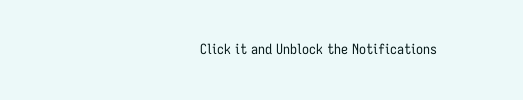Click it and Unblock the Notifications